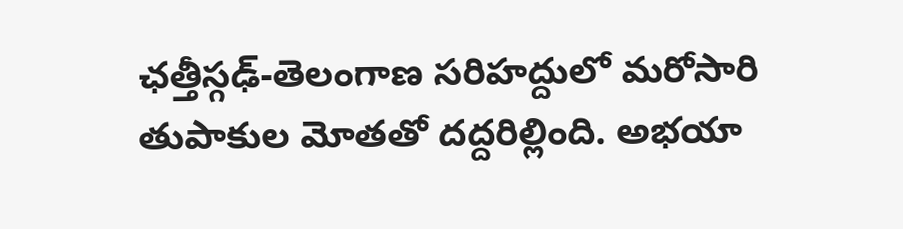ఛత్తీస్గఢ్-తెలంగాణ సరిహద్దులో మరోసారి తుపాకుల మోతతో దద్దరిల్లింది. అభయా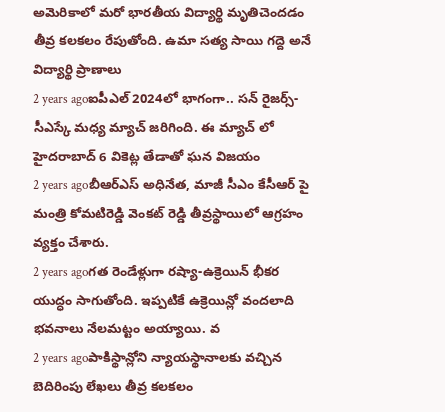అమెరికాలో మరో భారతీయ విద్యార్థి మృతిచెందడం తీవ్ర కలకలం రేపుతోంది. ఉమా సత్య సాయి గద్దె అనే విద్యార్థి ప్రాణాలు
2 years agoఐపీఎల్ 2024లో భాగంగా.. సన్ రైజర్స్-సీఎస్కే మధ్య మ్యాచ్ జరిగింది. ఈ మ్యాచ్ లో హైదరాబాద్ 6 వికెట్ల తేడాతో ఘన విజయం
2 years agoబీఆర్ఎస్ అధినేత, మాజీ సీఎం కేసీఆర్ పై మంత్రి కోమటిరెడ్డి వెంకట్ రెడ్డి తీవ్రస్థాయిలో ఆగ్రహం వ్యక్తం చేశారు.
2 years agoగత రెండేళ్లుగా రష్యా-ఉక్రెయిన్ భీకర యుద్ధం సాగుతోంది. ఇప్పటికే ఉక్రెయిన్లో వందలాది భవనాలు నేలమట్టం అయ్యాయి. వ
2 years agoపాకిస్థాన్లోని న్యాయస్థానాలకు వచ్చిన బెదిరింపు లేఖలు తీవ్ర కలకలం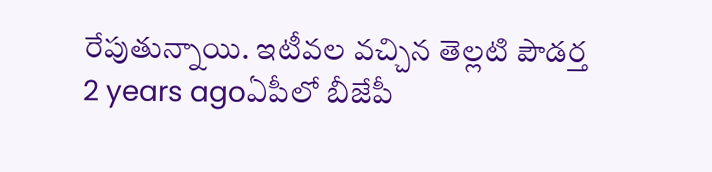రేపుతున్నాయి. ఇటీవల వచ్చిన తెల్లటి పౌడర్త
2 years agoఏపీలో బీజేపీ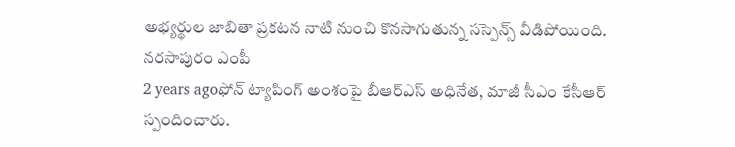అభ్యర్థుల జాబితా ప్రకటన నాటి నుంచి కొనసాగుతున్న సస్పెన్స్ వీడిపోయింది. నరసాపురం ఎంపీ
2 years agoఫోన్ ట్యాపింగ్ అంశంపై బీఆర్ఎస్ అధినేత, మాజీ సీఎం కేసీఆర్ స్పందించారు.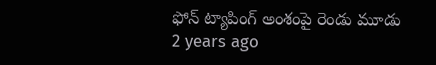ఫోన్ ట్యాపింగ్ అంశంపై రెండు మూడు
2 years ago